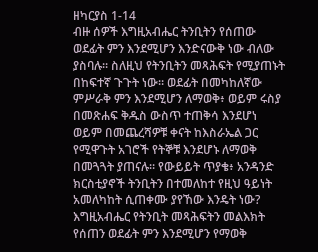ዘካርያስ 1-14
ብዙ ሰዎች እግዚአብሔር ትንቢትን የሰጠው ወደፊት ምን እንደሚሆን እንድናውቅ ነው ብለው ያስባሉ። ስለዚህ የትንቢትን መጻሕፍት የሚያጠኑት በከፍተኛ ጉጉት ነው። ወደፊት በመካከለኛው ምሥራቅ ምን እንደሚሆን ለማወቅ፥ ወይም ሩስያ በመጽሐፍ ቅዱስ ውስጥ ተጠቅሳ እንደሆነ ወይም በመጨረሻዎቹ ቀናት ከእስራኤል ጋር የሚዋጉት አገሮች የትኞቹ እንደሆኑ ለማወቅ በመጓጓት ያጠናሉ። የውይይት ጥያቄ፥ አንዳንድ ክርስቲያኖች ትንቢትን በተመለከተ የዚህ ዓይነት አመለካከት ሲጠቀሙ ያየኸው እንዴት ነው? እግዚአብሔር የትንቢት መጻሕፍትን መልእክት የሰጠን ወደፊት ምን እንደሚሆን የማወቅ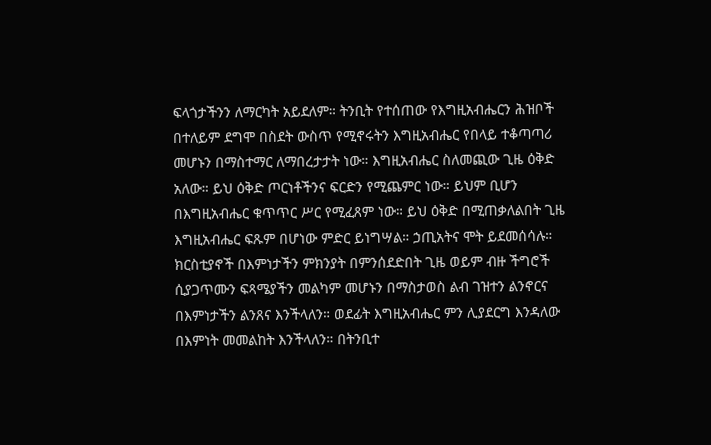ፍላጎታችንን ለማርካት አይደለም። ትንቢት የተሰጠው የእግዚአብሔርን ሕዝቦች በተለይም ደግሞ በስደት ውስጥ የሚኖሩትን እግዚአብሔር የበላይ ተቆጣጣሪ መሆኑን በማስተማር ለማበረታታት ነው። እግዚአብሔር ስለመጪው ጊዜ ዕቅድ አለው። ይህ ዕቅድ ጦርነቶችንና ፍርድን የሚጨምር ነው። ይህም ቢሆን በእግዚአብሔር ቁጥጥር ሥር የሚፈጸም ነው። ይህ ዕቅድ በሚጠቃለልበት ጊዜ እግዚአብሔር ፍጹም በሆነው ምድር ይነግሣል። ኃጢአትና ሞት ይደመሰሳሉ። ክርስቲያኖች በእምነታችን ምክንያት በምንሰደድበት ጊዜ ወይም ብዙ ችግሮች ሲያጋጥሙን ፍጻሜያችን መልካም መሆኑን በማስታወስ ልብ ገዝተን ልንኖርና በእምነታችን ልንጸና እንችላለን። ወደፊት እግዚአብሔር ምን ሊያደርግ እንዳለው በእምነት መመልከት እንችላለን። በትንቢተ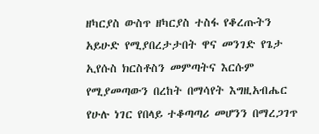ዘካርያስ ውስጥ ዘካርያስ ተስፋ የቆረጡትን አይሁድ የሚያበረታታበት ዋና መንገድ የጌታ ኢየሱስ ክርስቶስን መምጣትና እርሱም የሚያመጣውን በረከት በማሳየት እግዚአብሔር የሁሉ ነገር የበላይ ተቆጣጣሪ መሆንን በማረጋገጥ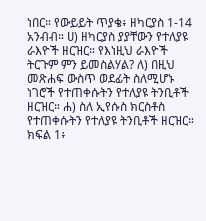ነበር። የውይይት ጥያቄ፥ ዘካርያስ 1-14 አንብብ። ሀ) ዘካርያስ ያያቸውን የተለያዩ ራእዮች ዘርዝር። የእነዚህ ራእዮች ትርጉም ምን ይመስልሃል? ለ) በዚህ መጽሐፍ ውስጥ ወደፊት ስለሚሆኑ ነገሮች የተጠቀሱትን የተለያዩ ትንቢቶች ዘርዝር። ሐ) ስለ ኢየሱስ ክርስቶስ የተጠቀሱትን የተለያዩ ትንቢቶች ዘርዝር። ክፍል 1፥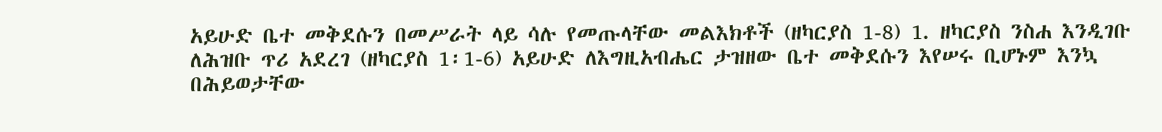አይሁድ ቤተ መቅደሱን በመሥራት ላይ ሳሉ የመጡላቸው መልእክቶች (ዘካርያስ 1-8) 1. ዘካርያስ ንስሐ እንዲገቡ ለሕዝቡ ጥሪ አደረገ (ዘካርያስ 1፡1-6) አይሁድ ለእግዚአብሔር ታዝዘው ቤተ መቅደሱን እየሠሩ ቢሆኑም እንኳ በሕይወታቸው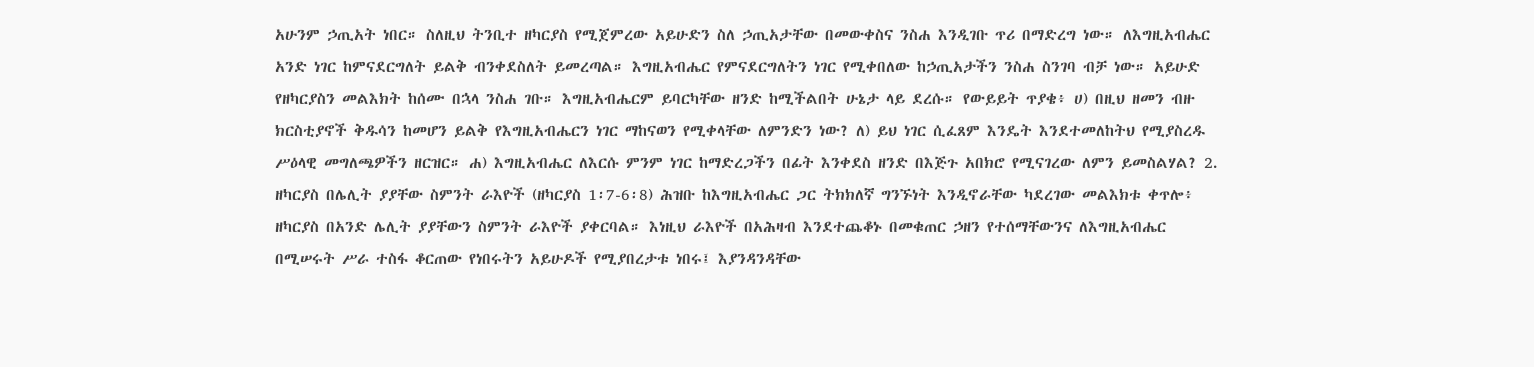አሁንም ኃጢአት ነበር። ስለዚህ ትንቢተ ዘካርያስ የሚጀምረው አይሁድን ስለ ኃጢአታቸው በመውቀስና ንስሐ እንዲገቡ ጥሪ በማድረግ ነው። ለእግዚአብሔር አንድ ነገር ከምናደርግለት ይልቅ ብንቀደስለት ይመረጣል። እግዚአብሔር የምናደርግለትን ነገር የሚቀበለው ከኃጢአታችን ንስሐ ስንገባ ብቻ ነው። አይሁድ የዘካርያስን መልእክት ከሰሙ በኋላ ንስሐ ገቡ። እግዚአብሔርም ይባርካቸው ዘንድ ከሚችልበት ሁኔታ ላይ ደረሱ። የውይይት ጥያቄ፥ ሀ) በዚህ ዘመን ብዙ ክርስቲያኖች ቅዱሳን ከመሆን ይልቅ የእግዚአብሔርን ነገር ማከናወን የሚቀላቸው ለምንድን ነው? ለ) ይህ ነገር ሲፈጸም እንዴት እንደተመለከትህ የሚያስረዱ ሥዕላዊ መግለጫዎችን ዘርዝር። ሐ) እግዚአብሔር ለእርሱ ምንም ነገር ከማድረጋችን በፊት እንቀደስ ዘንድ በእጅጉ አበክሮ የሚናገረው ለምን ይመስልሃል? 2. ዘካርያስ በሌሊት ያያቸው ስምንት ራእዮች (ዘካርያስ 1፡7-6፡8) ሕዝቡ ከእግዚአብሔር ጋር ትክክለኛ ግንኙነት እንዲኖራቸው ካደረገው መልእክቱ ቀጥሎ፥ ዘካርያስ በአንድ ሌሊት ያያቸውን ስምንት ራእዮች ያቀርባል። እነዚህ ራእዮች በአሕዛብ እንደተጨቆኑ በመቁጠር ኃዘን የተሰማቸውንና ለእግዚአብሔር በሚሠሩት ሥራ ተስፋ ቆርጠው የነበሩትን አይሁዶች የሚያበረታቱ ነበሩ፤ እያንዳንዳቸው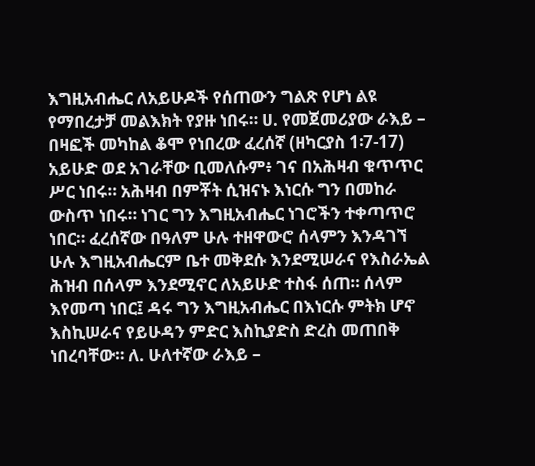እግዚአብሔር ለአይሁዶች የሰጠውን ግልጽ የሆነ ልዩ የማበረታቻ መልእክት የያዙ ነበሩ። ሀ. የመጀመሪያው ራእይ – በዛፎች መካከል ቆሞ የነበረው ፈረሰኛ (ዘካርያስ 1፡7-17) አይሁድ ወደ አገራቸው ቢመለሱም፥ ገና በአሕዛብ ቁጥጥር ሥር ነበሩ። አሕዛብ በምቾት ሲዝናኑ እነርሱ ግን በመከራ ውስጥ ነበሩ። ነገር ግን እግዚአብሔር ነገሮችን ተቀጣጥሮ ነበር። ፈረሰኛው በዓለም ሁሉ ተዘዋውሮ ሰላምን እንዳገኘ ሁሉ እግዚአብሔርም ቤተ መቅደሱ እንደሚሠራና የእስራኤል ሕዝብ በሰላም እንደሚኖር ለአይሁድ ተስፋ ሰጠ። ሰላም እየመጣ ነበር፤ ዳሩ ግን እግዚአብሔር በእነርሱ ምትክ ሆኖ እስኪሠራና የይሁዳን ምድር እስኪያድስ ድረስ መጠበቅ ነበረባቸው። ለ. ሁለተኛው ራእይ –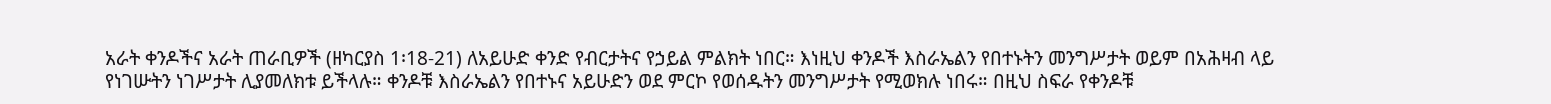አራት ቀንዶችና አራት ጠራቢዎች (ዘካርያስ 1፡18-21) ለአይሁድ ቀንድ የብርታትና የኃይል ምልክት ነበር። እነዚህ ቀንዶች እስራኤልን የበተኑትን መንግሥታት ወይም በአሕዛብ ላይ የነገሡትን ነገሥታት ሊያመለክቱ ይችላሉ። ቀንዶቹ እስራኤልን የበተኑና አይሁድን ወደ ምርኮ የወሰዱትን መንግሥታት የሚወክሉ ነበሩ። በዚህ ስፍራ የቀንዶቹ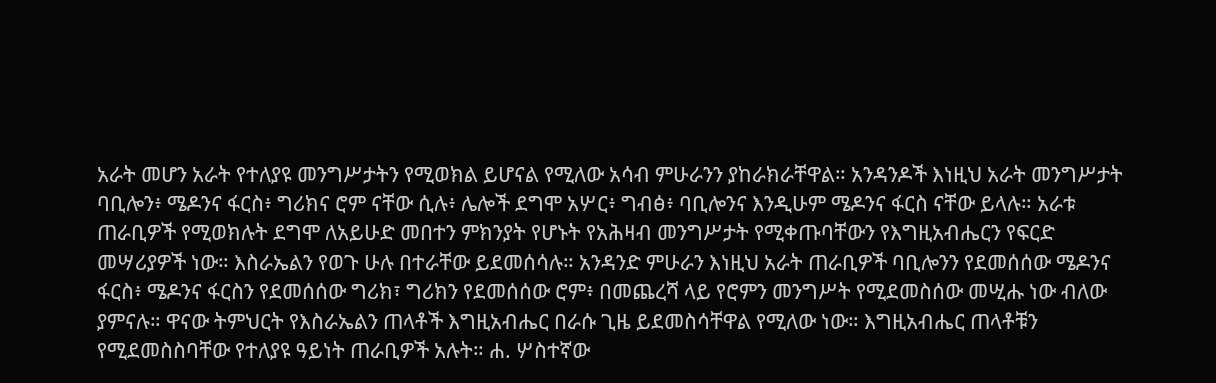አራት መሆን አራት የተለያዩ መንግሥታትን የሚወክል ይሆናል የሚለው አሳብ ምሁራንን ያከራክራቸዋል። አንዳንዶች እነዚህ አራት መንግሥታት ባቢሎን፥ ሜዶንና ፋርስ፥ ግሪክና ሮም ናቸው ሲሉ፥ ሌሎች ደግሞ አሦር፥ ግብፅ፥ ባቢሎንና እንዲሁም ሜዶንና ፋርስ ናቸው ይላሉ። አራቱ ጠራቢዎች የሚወክሉት ደግሞ ለአይሁድ መበተን ምክንያት የሆኑት የአሕዛብ መንግሥታት የሚቀጡባቸውን የእግዚአብሔርን የፍርድ መሣሪያዎች ነው። እስራኤልን የወጉ ሁሉ በተራቸው ይደመሰሳሉ። አንዳንድ ምሁራን እነዚህ አራት ጠራቢዎች ባቢሎንን የደመሰሰው ሜዶንና ፋርስ፥ ሜዶንና ፋርስን የደመሰሰው ግሪክ፣ ግሪክን የደመሰሰው ሮም፥ በመጨረሻ ላይ የሮምን መንግሥት የሚደመስሰው መሢሑ ነው ብለው ያምናሉ። ዋናው ትምህርት የእስራኤልን ጠላቶች እግዚአብሔር በራሱ ጊዜ ይደመስሳቸዋል የሚለው ነው። እግዚአብሔር ጠላቶቹን የሚደመስስባቸው የተለያዩ ዓይነት ጠራቢዎች አሉት። ሐ. ሦስተኛው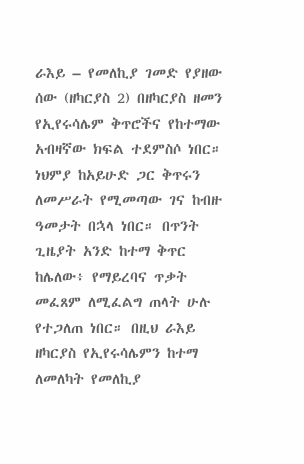ራእይ – የመለኪያ ገመድ የያዘው ሰው (ዘካርያስ 2) በዘካርያስ ዘመን የኢየሩሳሌም ቅጥሮችና የከተማው አብዛኛው ክፍል ተደምስሶ ነበር። ነህምያ ከአይሁድ ጋር ቅጥሩን ለመሥራት የሚመጣው ገና ከብዙ ዓመታት በኋላ ነበር። በጥንት ጊዜያት አንድ ከተማ ቅጥር ከሌለው፥ የማይረባና ጥቃት መፈጸም ለሚፈልግ ጠላት ሁሉ የተጋለጠ ነበር። በዚህ ራእይ ዘካርያስ የኢየሩሳሌምን ከተማ ለመለካት የመለኪያ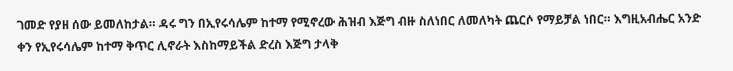ገመድ የያዘ ሰው ይመለከታል። ዳሩ ግን በኢየሩሳሌም ከተማ የሚኖረው ሕዝብ እጅግ ብዙ ስለነበር ለመለካት ጨርሶ የማይቻል ነበር። እግዚአብሔር አንድ ቀን የኢየሩሳሌም ከተማ ቅጥር ሊኖራት እስከማይችል ድረስ እጅግ ታላቅ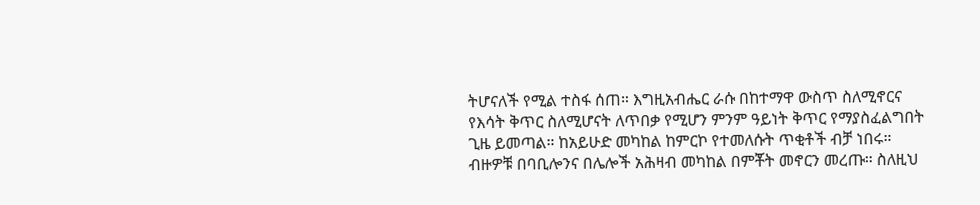ትሆናለች የሚል ተስፋ ሰጠ። እግዚአብሔር ራሱ በከተማዋ ውስጥ ስለሚኖርና የእሳት ቅጥር ስለሚሆናት ለጥበቃ የሚሆን ምንም ዓይነት ቅጥር የማያስፈልግበት ጊዜ ይመጣል። ከአይሁድ መካከል ከምርኮ የተመለሱት ጥቂቶች ብቻ ነበሩ። ብዙዎቹ በባቢሎንና በሌሎች አሕዛብ መካከል በምቾት መኖርን መረጡ። ስለዚህ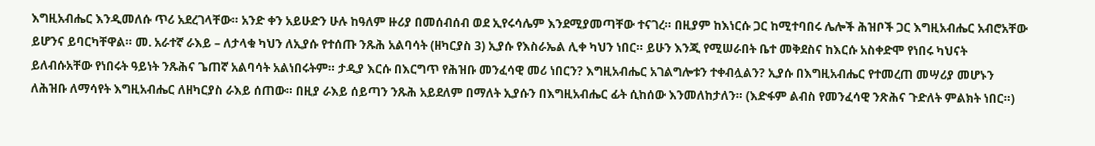እግዚአብሔር እንዲመለሱ ጥሪ አደረገላቸው። አንድ ቀን አይሁድን ሁሉ ከዓለም ዙሪያ በመሰብሰብ ወደ ኢየሩሳሌም እንደሚያመጣቸው ተናገረ። በዚያም ከእነርሱ ጋር ከሚተባበሩ ሌሎች ሕዝቦች ጋር እግዚአብሔር አብሮአቸው ይሆንና ይባርካቸዋል። መ. አራተኛ ራእይ – ለታላቁ ካህን ለኢያሱ የተሰጡ ንጹሕ አልባሳት (ዘካርያስ 3) ኢያሱ የእስራኤል ሊቀ ካህን ነበር። ይሁን እንጂ የሚሠራበት ቤተ መቅደስና ከእርሱ አስቀድሞ የነበሩ ካህናት ይለብሱአቸው የነበሩት ዓይነት ንጹሕና ጌጠኛ አልባሳት አልነበሩትም። ታዲያ እርሱ በእርግጥ የሕዝቡ መንፈሳዊ መሪ ነበርን? እግዚአብሔር አገልግሎቱን ተቀብሏልን? ኢያሱ በእግዚአብሔር የተመረጠ መሣሪያ መሆኑን ለሕዝቡ ለማሳየት እግዚአብሔር ለዘካርያስ ራእይ ሰጠው። በዚያ ራእይ ሰይጣን ንጹሕ አይደለም በማለት ኢያሱን በእግዚአብሔር ፊት ሲከሰው እንመለከታለን። (እድፋም ልብስ የመንፈሳዊ ንጽሕና ጉድለት ምልክት ነበር።)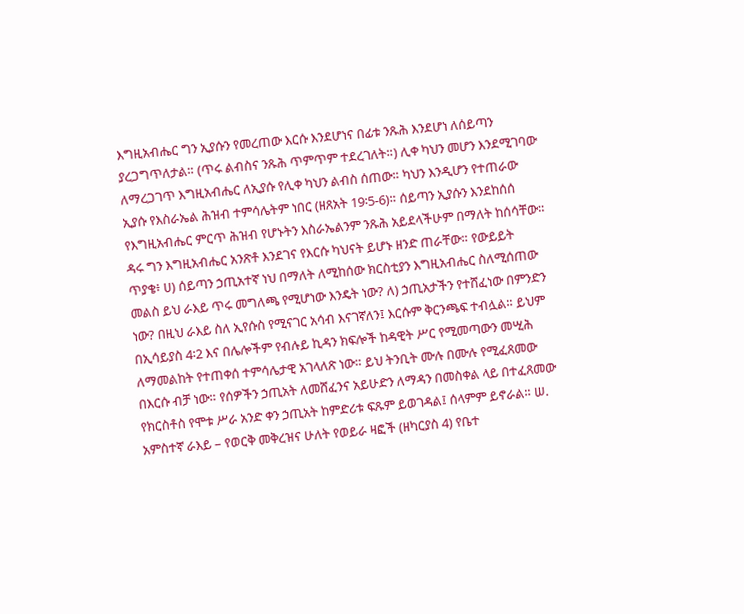እግዚአብሔር ግን ኢያሱን የመረጠው እርሱ እንደሆነና በፊቱ ንጹሕ እንደሆነ ለሰይጣን ያረጋግጥለታል። (ጥሩ ልብስና ንጹሕ ጥምጥም ተደረገለት።) ሊቀ ካህን መሆን እንደሚገባው ለማረጋገጥ እግዚአብሔር ለኢያሱ የሊቀ ካህን ልብስ ሰጠው። ካህን እንዲሆን የተጠራው ኢያሱ የእስራኤል ሕዝብ ተምሳሌትም ነበር (ዘጸአት 19፡5-6)። ሰይጣን ኢያሱን እንደከሰሰ የእግዚአብሔር ምርጥ ሕዝብ የሆኑትን እስራኤልንም ንጹሕ አይደላችሁም በማለት ከሰሳቸው። ዳሩ ግን እግዚአብሔር አንጽቶ እንደገና የእርሱ ካህናት ይሆኑ ዘንድ ጠራቸው። የውይይት ጥያቄ፥ ሀ) ሰይጣን ኃጢአተኛ ነህ በማለት ለሚከሰው ክርስቲያን እግዚአብሔር ስለሚሰጠው መልስ ይህ ራእይ ጥሩ መግለጫ የሚሆነው እንዴት ነው? ለ) ኃጢአታችን የተሸፈነው በምንድን ነው? በዚህ ራእይ ስለ ኢየሱስ የሚናገር አሳብ እናገኛለን፤ እርሱም ቅርንጫፍ ተብሏል። ይህም በኢሳይያስ 4፡2 እና በሌሎችም የብሉይ ኪዳን ክፍሎች ከዳዊት ሥር የሚመጣውን መሢሕ ለማመልከት የተጠቀሰ ተምሳሌታዊ አገላለጽ ነው። ይህ ትንቢት ሙሉ በሙሉ የሚፈጸመው በእርሱ ብቻ ነው። የሰዎችን ኃጢአት ለመሸፈንና አይሁድን ለማዳን በመስቀል ላይ በተፈጸመው የክርስቶስ የሞቱ ሥራ አንድ ቀን ኃጢአት ከምድሪቱ ፍጹም ይወገዳል፤ ሰላምም ይኖራል። ሠ. አምስተኛ ራእይ – የወርቅ መቅረዝና ሁለት የወይራ ዛፎች (ዘካርያስ 4) የቤተ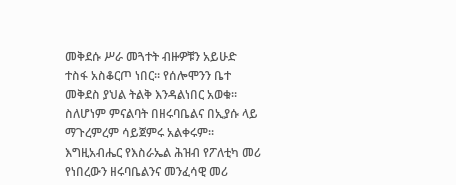መቅደሱ ሥራ መጓተት ብዙዎቹን አይሁድ ተስፋ አስቆርጦ ነበር። የሰሎሞንን ቤተ መቅደስ ያህል ትልቅ እንዳልነበር አወቁ። ስለሆነም ምናልባት በዘሩባቤልና በኢያሱ ላይ ማጉረምረም ሳይጀምሩ አልቀሩም። እግዚአብሔር የእስራኤል ሕዝብ የፖለቲካ መሪ የነበረውን ዘሩባቤልንና መንፈሳዊ መሪ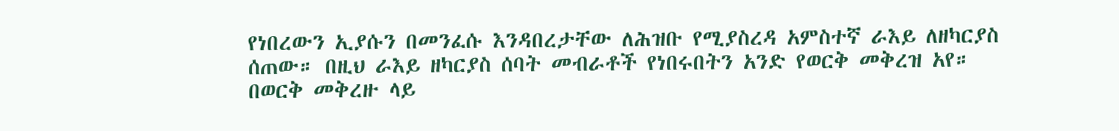የነበረውን ኢያሱን በመንፈሱ እንዳበረታቸው ለሕዝቡ የሚያስረዳ አምስተኛ ራእይ ለዘካርያስ ሰጠው። በዚህ ራእይ ዘካርያስ ሰባት መብራቶች የነበሩበትን አንድ የወርቅ መቅረዝ አየ። በወርቅ መቅረዙ ላይ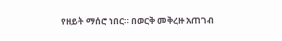የዘይት ማሰሮ ነበር። በወርቅ መቅረዙ አጠገብ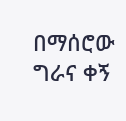በማሰሮው ግራና ቀኝ